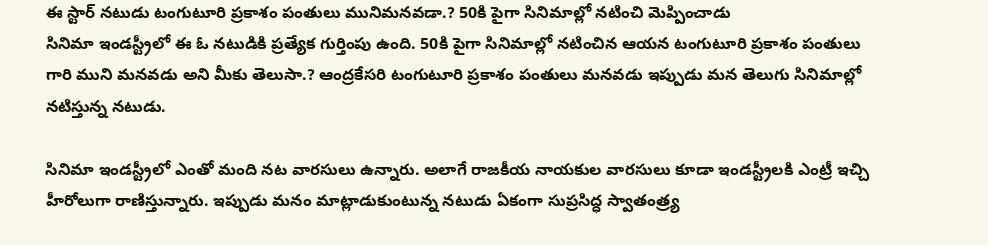ఈ స్టార్ నటుడు టంగుటూరి ప్రకాశం పంతులు మునిమనవడా.? 50కి పైగా సినిమాల్లో నటించి మెప్పించాడు
సినిమా ఇండస్ట్రీలో ఈ ఓ నటుడికి ప్రత్యేక గుర్తింపు ఉంది. 50కి పైగా సినిమాల్లో నటించిన ఆయన టంగుటూరి ప్రకాశం పంతులు గారి ముని మనవడు అని మీకు తెలుసా.? ఆంద్రకేసరి టంగుటూరి ప్రకాశం పంతులు మనవడు ఇప్పుడు మన తెలుగు సినిమాల్లో నటిస్తున్న నటుడు.

సినిమా ఇండస్ట్రీలో ఎంతో మంది నట వారసులు ఉన్నారు. అలాగే రాజకీయ నాయకుల వారసులు కూడా ఇండస్ట్రీలకి ఎంట్రీ ఇచ్చి హీరోలుగా రాణిస్తున్నారు. ఇప్పుడు మనం మాట్లాడుకుంటున్న నటుడు ఏకంగా సుప్రసిద్ధ స్వాతంత్ర్య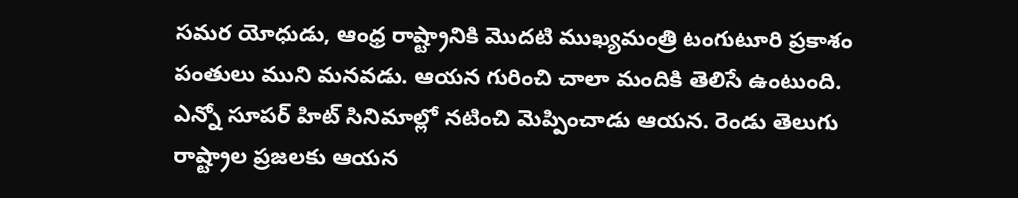సమర యోధుడు, ఆంధ్ర రాష్ట్రానికి మొదటి ముఖ్యమంత్రి టంగుటూరి ప్రకాశం పంతులు ముని మనవడు. ఆయన గురించి చాలా మందికి తెలిసే ఉంటుంది. ఎన్నో సూపర్ హిట్ సినిమాల్లో నటించి మెప్పించాడు ఆయన. రెండు తెలుగు రాష్ట్రాల ప్రజలకు ఆయన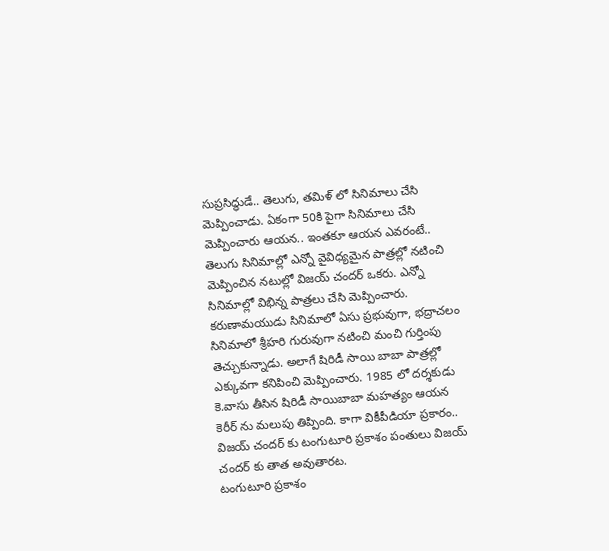సుప్రసిద్ధుడే.. తెలుగు, తమిళ్ లో సినిమాలు చేసి మెప్పించాడు. ఏకంగా 50కి పైగా సినిమాలు చేసి మెప్పించారు ఆయన.. ఇంతకూ ఆయన ఎవరంటే..
తెలుగు సినిమాల్లో ఎన్నో వైవిధ్యమైన పాత్రల్లో నటించి మెప్పించిన నటుల్లో విజయ్ చందర్ ఒకరు. ఎన్నో సినిమాల్లో విభిన్న పాత్రలు చేసి మెప్పించారు. కరుణామయుడు సినిమాలో ఏసు ప్రభువుగా, భద్రాచలం సినిమాలో శ్రీహరి గురువుగా నటించి మంచి గుర్తింపు తెచ్చుకున్నాడు. అలాగే షిరిడీ సాయి బాబా పాత్రల్లో ఎక్కువగా కనిపించి మెప్పించారు. 1985 లో దర్శకుడు కె.వాసు తీసిన షిరిడీ సాయిబాబా మహత్యం ఆయన కెరీర్ ను మలుపు తిప్పింది. కాగా వికీపీడియా ప్రకారం.. విజయ్ చందర్ కు టంగుటూరి ప్రకాశం పంతులు విజయ్ చందర్ కు తాత అవుతారట.
టంగుటూరి ప్రకాశం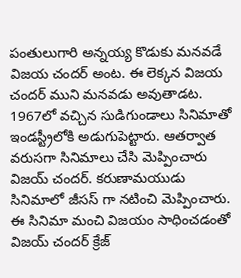పంతులుగారి అన్నయ్య కొడుకు మనవడే విజయ చందర్ అంట. ఈ లెక్కన విజయ చందర్ ముని మనవడు అవుతాడట. 1967లో వచ్చిన సుడిగుండాలు సినిమాతో ఇండస్ట్రీలోకి అడుగుపెట్టారు. ఆతర్వాత వరుసగా సినిమాలు చేసి మెప్పించారు విజయ్ చందర్. కరుణామయుడు సినిమాలో జీసస్ గా నటించి మెప్పించారు. ఈ సినిమా మంచి విజయం సాధించడంతో విజయ్ చందర్ క్రేజ్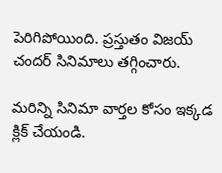పెరిగిపోయింది. ప్రస్తుతం విజయ్ చందర్ సినిమాలు తగ్గించారు.

మరిన్ని సినిమా వార్తల కోసం ఇక్కడ క్లిక్ చేయండి.